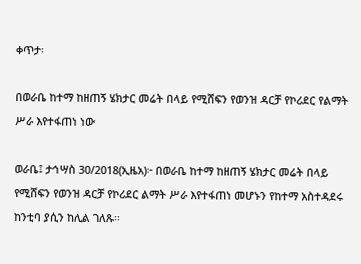ቀጥታ፡

በወራቤ ከተማ ከዘጠኝ ሄክታር መሬት በላይ የሚሸፍን የወንዝ ዳርቻ የኮሪደር የልማት ሥራ እየተፋጠነ ነው

ወራቤ፤ ታኅሣስ 30/2018(ኢዜአ)፦ በወራቤ ከተማ ከዘጠኝ ሄክታር መሬት በላይ የሚሸፍን የወንዝ ዳርቻ የኮሪደር ልማት ሥራ እየተፋጠነ መሆኑን የከተማ አስተዳደሩ ከንቲባ ያሲን ከሊል ገለጹ፡፡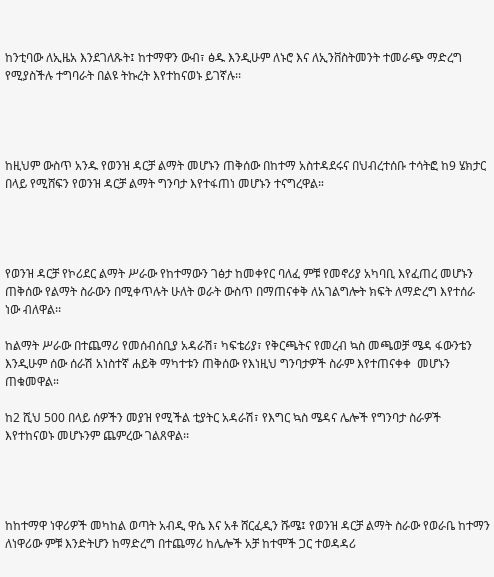ከንቲባው ለኢዜአ እንደገለጹት፤ ከተማዋን ውብ፣ ፅዱ እንዲሁም ለኑሮ እና ለኢንቨስትመንት ተመራጭ ማድረግ የሚያስችሉ ተግባራት በልዩ ትኩረት እየተከናወኑ ይገኛሉ፡፡




ከዚህም ውስጥ አንዱ የወንዝ ዳርቻ ልማት መሆኑን ጠቅሰው በከተማ አስተዳደሩና በህብረተሰቡ ተሳትፎ ከ9 ሄክታር በላይ የሚሸፍን የወንዝ ዳርቻ ልማት ግንባታ እየተፋጠነ መሆኑን ተናግረዋል።




የወንዝ ዳርቻ የኮሪደር ልማት ሥራው የከተማውን ገፅታ ከመቀየር ባለፈ ምቹ የመኖሪያ አካባቢ እየፈጠረ መሆኑን ጠቅሰው የልማት ስራውን በሚቀጥሉት ሁለት ወራት ውስጥ በማጠናቀቅ ለአገልግሎት ክፍት ለማድረግ እየተሰራ ነው ብለዋል፡፡

ከልማት ሥራው በተጨማሪ የመሰብሰቢያ አዳራሽ፣ ካፍቴሪያ፣ የቅርጫትና የመረብ ኳስ መጫወቻ ሜዳ ፋውንቴን እንዲሁም ሰው ሰራሽ አነስተኛ ሐይቅ ማካተቱን ጠቅሰው የእነዚህ ግንባታዎች ስራም እየተጠናቀቀ  መሆኑን ጠቁመዋል።

ከ2 ሺህ 500 በላይ ሰዎችን መያዝ የሚችል ቲያትር አዳራሽ፣ የእግር ኳስ ሜዳና ሌሎች የግንባታ ስራዎች እየተከናወኑ መሆኑንም ጨምረው ገልጸዋል፡፡




ከከተማዋ ነዋሪዎች መካከል ወጣት አብዲ ዋሴ እና አቶ ሸርፈዲን ሹሜ፤ የወንዝ ዳርቻ ልማት ስራው የወራቤ ከተማን ለነዋሪው ምቹ እንድትሆን ከማድረግ በተጨማሪ ከሌሎች አቻ ከተሞች ጋር ተወዳዳሪ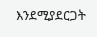እንደሚያደርጋት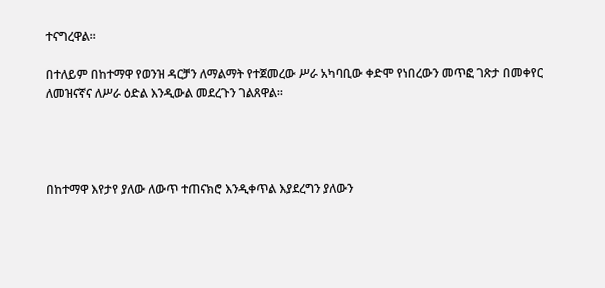ተናግረዋል።

በተለይም በከተማዋ የወንዝ ዳርቻን ለማልማት የተጀመረው ሥራ አካባቢው ቀድሞ የነበረውን መጥፎ ገጽታ በመቀየር  ለመዝናኛና ለሥራ ዕድል እንዲውል መደረጉን ገልጸዋል።




በከተማዋ እየታየ ያለው ለውጥ ተጠናክሮ እንዲቀጥል እያደረግን ያለውን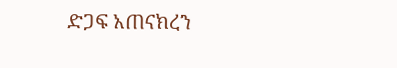ድጋፍ አጠናክረን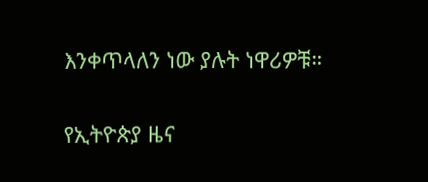እንቀጥላለን ነው ያሉት ነዋሪዎቹ።

የኢትዮጵያ ዜና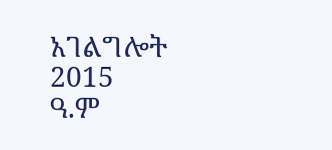አገልግሎት
2015
ዓ.ም